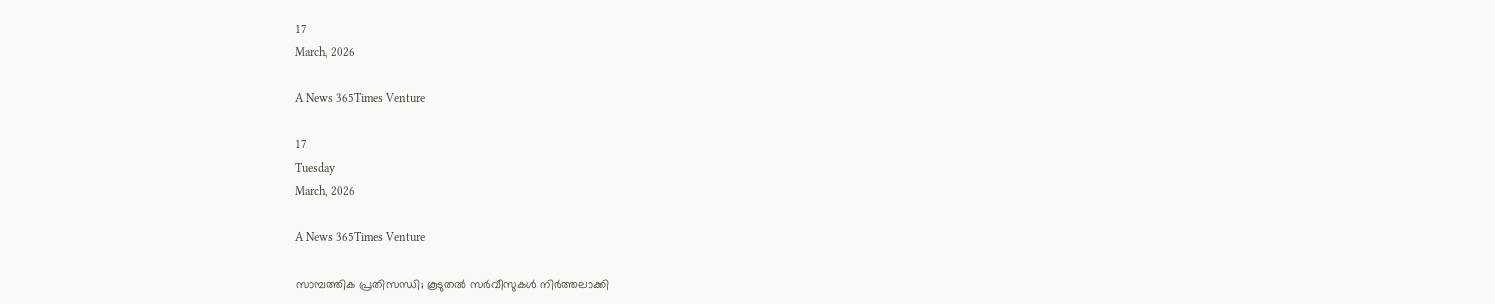17
March, 2026

A News 365Times Venture

17
Tuesday
March, 2026

A News 365Times Venture

സാമ്പത്തിക പ്രതിസന്ധി; കൂടുതല്‍ സര്‍വീസുകള്‍ നിര്‍ത്തലാക്കി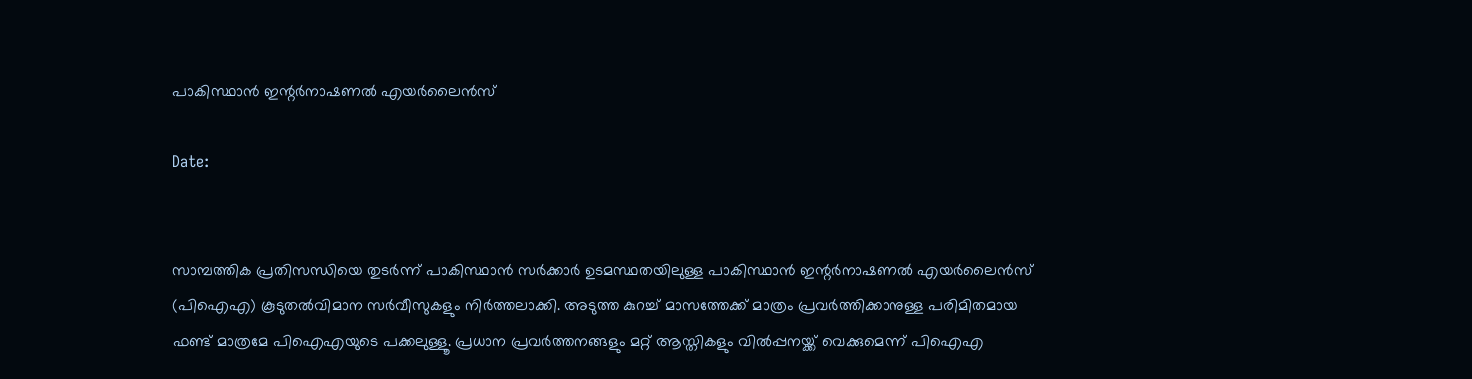പാകിസ്ഥാന്‍ ഇന്റർനാഷണൽ എയർലൈൻസ്

Date:


സാമ്പത്തിക പ്രതിസന്ധിയെ തുടര്‍ന്ന് പാകിസ്ഥാൻ സര്‍ക്കാര്‍ ഉടമസ്ഥതയിലുള്ള പാകിസ്ഥാന്‍ ഇന്റര്‍നാഷണല്‍ എയര്‍ലൈന്‍സ് (പിഐഎ) കൂടുതൽവിമാന സര്‍വീസുകളും നിര്‍ത്തലാക്കി. അടുത്ത കുറച്ച് മാസത്തേക്ക് മാത്രം പ്രവര്‍ത്തിക്കാനുള്ള പരിമിതമായ ഫണ്ട് മാത്രമേ പിഐഎയുടെ പക്കലുള്ളൂ. പ്രധാന പ്രവര്‍ത്തനങ്ങളും മറ്റ് ആസ്തികളും വില്‍പ്പനയ്ക്ക് വെക്കുമെന്ന് പിഐഎ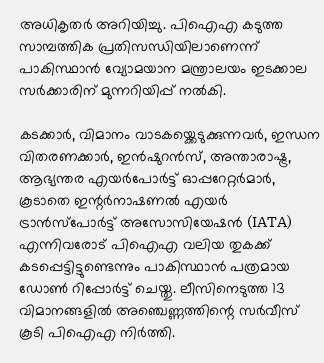അധികൃതർ അറിയിച്ചു. പിഐഎ കടുത്ത സാമ്പത്തിക പ്രതിസന്ധിയിലാണെന്ന് പാകിസ്ഥാന്‍ വ്യോമയാന മന്ത്രാലയം ഇടക്കാല സര്‍ക്കാരിന് മുന്നറിയിപ്പ് നല്‍കി.

കടക്കാര്‍, വിമാനം വാടകയ്ക്കെടുക്കുന്നവര്‍, ഇന്ധന വിതരണക്കാര്‍, ഇന്‍ഷുറന്‍സ്, അന്താരാഷ്ട്ര, ആഭ്യന്തര എയര്‍പോര്‍ട്ട് ഓപ്പറേറ്റര്‍മാര്‍, കൂടാതെ ഇന്റര്‍നാഷണല്‍ എയര്‍ ട്രാന്‍സ്പോര്‍ട്ട് അസോസിയേഷന്‍ (IATA) എന്നിവരോട് പിഐഎ വലിയ തുകക്ക് കടപ്പെട്ടിട്ടുണ്ടെന്നും പാകിസ്ഥാന്‍ പത്രമായ ഡോണ്‍ റിപ്പോര്‍ട്ട് ചെയ്തു. ലീസിനെടുത്ത 13 വിമാനങ്ങളില്‍ അഞ്ചെണ്ണത്തിന്റെ സര്‍വീസ് കൂടി പിഐഎ നിര്‍ത്തി.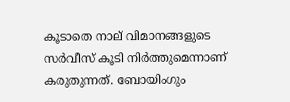കൂടാതെ നാല് വിമാനങ്ങളുടെ സര്‍വീസ് കൂടി നിര്‍ത്തുമെന്നാണ് കരുതുന്നത്. ബോയിംഗും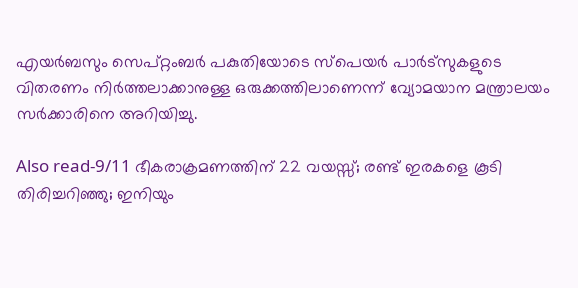എയര്‍ബസും സെപ്റ്റംബര്‍ പകുതിയോടെ സ്പെയര്‍ പാര്‍ട്സുകളുടെ വിതരണം നിര്‍ത്തലാക്കാനുള്ള ഒരുക്കത്തിലാണെന്ന് വ്യോമയാന മന്ത്രാലയം സര്‍ക്കാരിനെ അറിയിച്ചു.

Also read-9/11 ഭീകരാക്രമണത്തിന് 22 വയസ്സ്; രണ്ട് ഇരകളെ കൂടി തിരിച്ചറിഞ്ഞു; ഇനിയും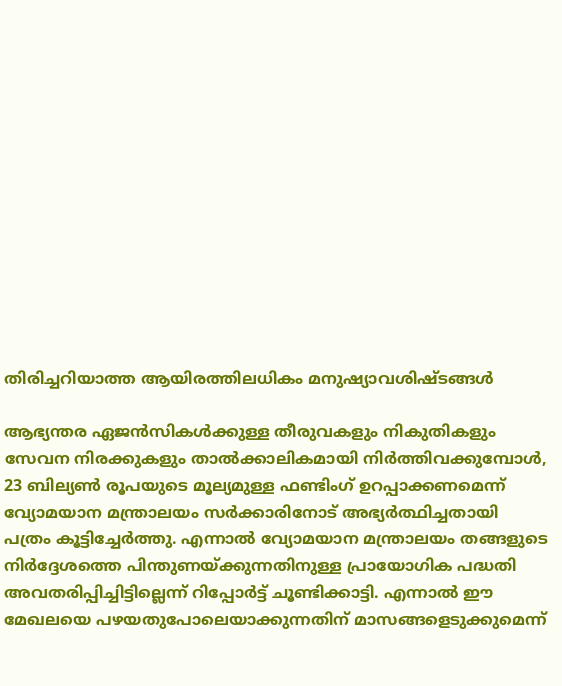തിരിച്ചറിയാത്ത ആയിരത്തിലധികം മനുഷ്യാവശിഷ്ടങ്ങള്‍

ആഭ്യന്തര ഏജന്‍സികള്‍ക്കുള്ള തീരുവകളും നികുതികളും സേവന നിരക്കുകളും താല്‍ക്കാലികമായി നിര്‍ത്തിവക്കുമ്പോള്‍, 23 ബില്യണ്‍ രൂപയുടെ മൂല്യമുള്ള ഫണ്ടിംഗ് ഉറപ്പാക്കണമെന്ന് വ്യോമയാന മന്ത്രാലയം സര്‍ക്കാരിനോട് അഭ്യര്‍ത്ഥിച്ചതായി പത്രം കൂട്ടിച്ചേര്‍ത്തു. എന്നാല്‍ വ്യോമയാന മന്ത്രാലയം തങ്ങളുടെ നിര്‍ദ്ദേശത്തെ പിന്തുണയ്ക്കുന്നതിനുള്ള പ്രായോഗിക പദ്ധതി അവതരിപ്പിച്ചിട്ടില്ലെന്ന് റിപ്പോര്‍ട്ട് ചൂണ്ടിക്കാട്ടി. എന്നാല്‍ ഈ മേഖലയെ പഴയതുപോലെയാക്കുന്നതിന് മാസങ്ങളെടുക്കുമെന്ന്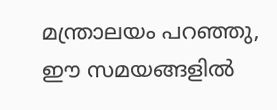മന്ത്രാലയം പറഞ്ഞു, ഈ സമയങ്ങളില്‍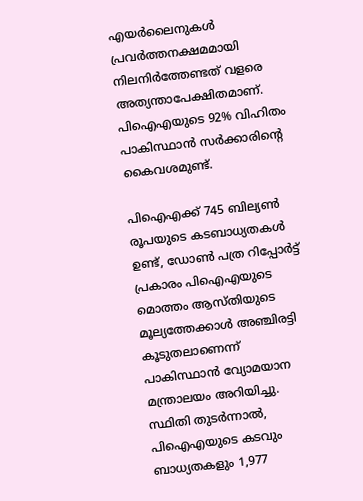എയര്‍ലൈനുകള്‍ പ്രവര്‍ത്തനക്ഷമമായി നിലനിര്‍ത്തേണ്ടത് വളരെ അത്യന്താപേക്ഷിതമാണ്. പിഐഎയുടെ 92% വിഹിതം പാകിസ്ഥാന്‍ സര്‍ക്കാരിന്റെ കൈവശമുണ്ട്.

പിഐഎക്ക് 745 ബില്യണ്‍ രൂപയുടെ കടബാധ്യതകള്‍ ഉണ്ട്, ഡോണ്‍ പത്ര റിപ്പോർട്ട് പ്രകാരം പിഐഎയുടെ മൊത്തം ആസ്തിയുടെ മൂല്യത്തേക്കാള്‍ അഞ്ചിരട്ടി കൂടുതലാണെന്ന് പാകിസ്ഥാന്‍ വ്യോമയാന മന്ത്രാലയം അറിയിച്ചു. സ്ഥിതി തുടര്‍ന്നാല്‍, പിഐഎയുടെ കടവും ബാധ്യതകളും 1,977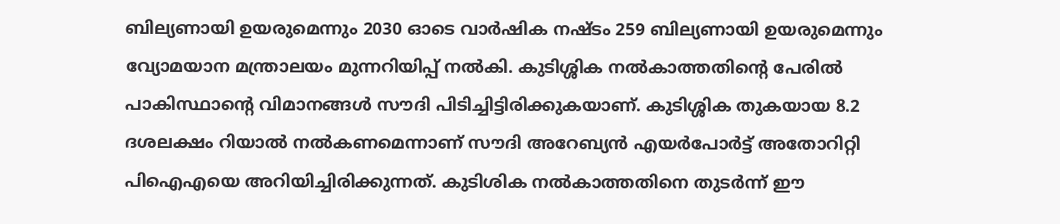ബില്യണായി ഉയരുമെന്നും 2030 ഓടെ വാര്‍ഷിക നഷ്ടം 259 ബില്യണായി ഉയരുമെന്നും വ്യോമയാന മന്ത്രാലയം മുന്നറിയിപ്പ് നല്‍കി. കുടിശ്ശിക നല്‍കാത്തതിന്റെ പേരില്‍ പാകിസ്ഥാന്റെ വിമാനങ്ങള്‍ സൗദി പിടിച്ചിട്ടിരിക്കുകയാണ്. കുടിശ്ശിക തുകയായ 8.2 ദശലക്ഷം റിയാല്‍ നല്‍കണമെന്നാണ് സൗദി അറേബ്യന്‍ എയര്‍പോര്‍ട്ട് അതോറിറ്റി പിഐഎയെ അറിയിച്ചിരിക്കുന്നത്. കുടിശിക നല്‍കാത്തതിനെ തുടര്‍ന്ന് ഈ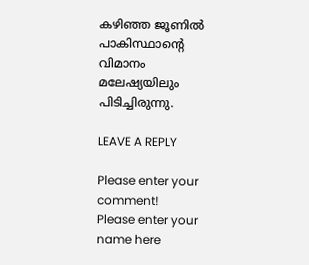കഴിഞ്ഞ ജൂണില്‍ പാകിസ്ഥാന്റെ വിമാനം മലേഷ്യയിലും പിടിച്ചിരുന്നു.

LEAVE A REPLY

Please enter your comment!
Please enter your name here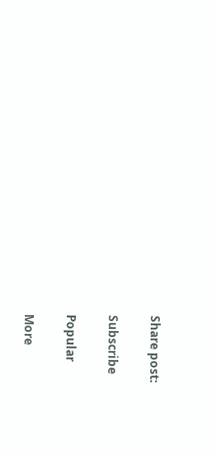Share post:

Subscribe

Popular

More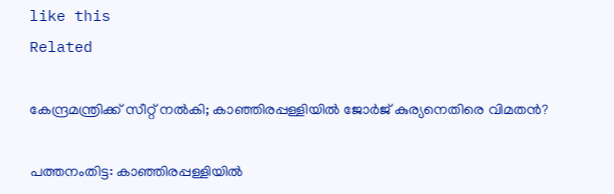like this
Related

കേന്ദ്രമന്ത്രിക്ക് സീറ്റ് നല്‍കി; കാഞ്ഞിരപ്പള്ളിയില്‍ ജോര്‍ജ് കുര്യനെതിരെ വിമതന്‍?

പത്തനംതിട്ട: കാഞ്ഞിരപ്പള്ളിയില്‍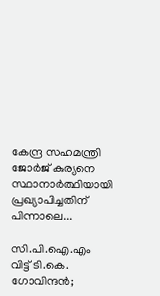കേന്ദ്ര സഹമന്ത്രി ജോര്‍ജ് കുര്യനെ സ്ഥാനാര്‍ത്ഥിയായി പ്രഖ്യാപിച്ചതിന് പിന്നാലെ...

സി.പി.ഐ.എം വിട്ട് ടി.കെ. ഗോവിന്ദന്‍;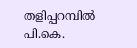തളിപ്പറമ്പില്‍ പി.കെ.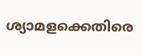ശ്യാമളക്കെതിരെ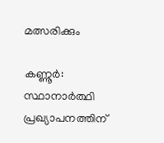മത്സരിക്കും

കണ്ണൂര്‍: സ്ഥാനാര്‍ത്ഥി പ്രഖ്യാപനത്തിന്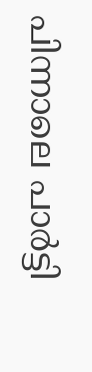പിന്നാലെ പാര്‍ട്ടി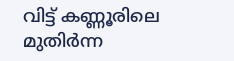വിട്ട് കണ്ണൂരിലെ മുതിര്‍ന്ന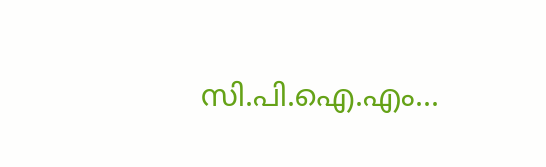സി.പി.ഐ.എം...